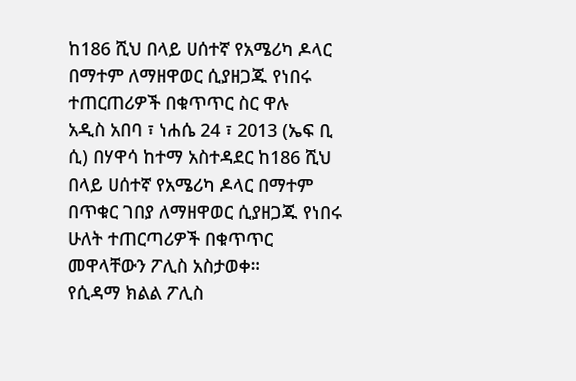ከ186 ሺህ በላይ ሀሰተኛ የአሜሪካ ዶላር በማተም ለማዘዋወር ሲያዘጋጁ የነበሩ ተጠርጠሪዎች በቁጥጥር ስር ዋሉ
አዲስ አበባ ፣ ነሐሴ 24 ፣ 2013 (ኤፍ ቢ ሲ) በሃዋሳ ከተማ አስተዳደር ከ186 ሺህ በላይ ሀሰተኛ የአሜሪካ ዶላር በማተም በጥቁር ገበያ ለማዘዋወር ሲያዘጋጁ የነበሩ ሁለት ተጠርጣሪዎች በቁጥጥር መዋላቸውን ፖሊስ አስታወቀ።
የሲዳማ ክልል ፖሊስ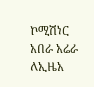ኮሚሽነር አበራ አሬራ ለኢዜአ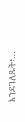እንደገለጹት፥…